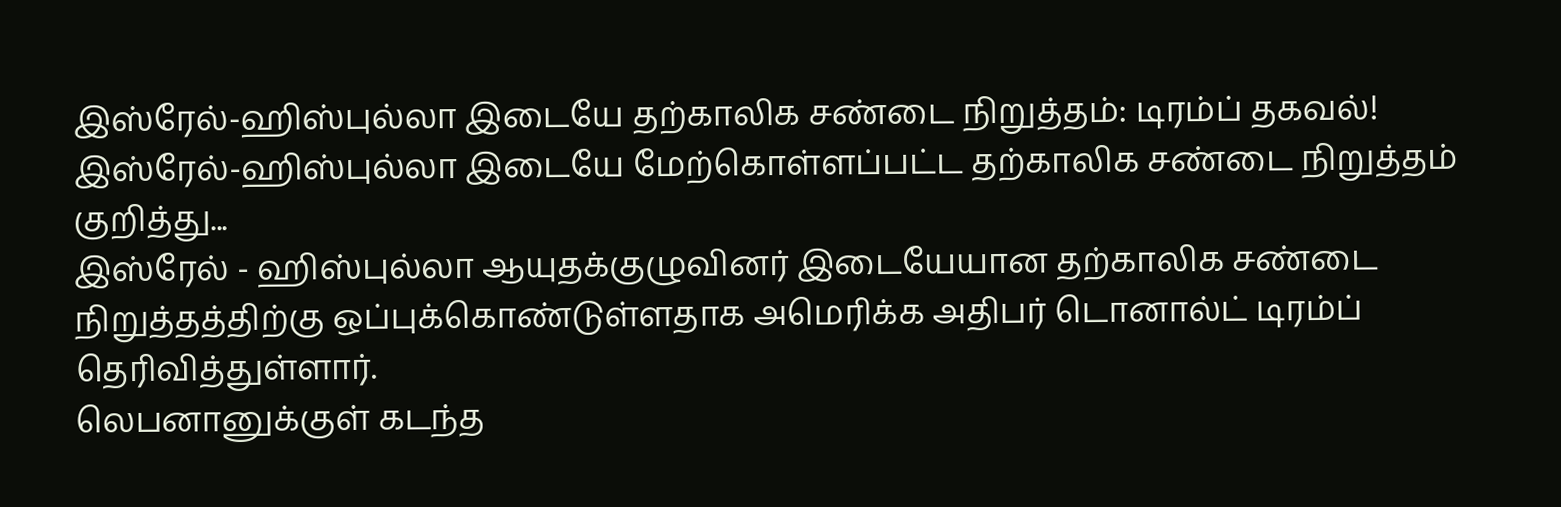இஸ்ரேல்-ஹிஸ்புல்லா இடையே தற்காலிக சண்டை நிறுத்தம்: டிரம்ப் தகவல்!
இஸ்ரேல்-ஹிஸ்புல்லா இடையே மேற்கொள்ளப்பட்ட தற்காலிக சண்டை நிறுத்தம் குறித்து...
இஸ்ரேல் - ஹிஸ்புல்லா ஆயுதக்குழுவினர் இடையேயான தற்காலிக சண்டை நிறுத்தத்திற்கு ஒப்புக்கொண்டுள்ளதாக அமெரிக்க அதிபர் டொனால்ட் டிரம்ப் தெரிவித்துள்ளார்.
லெபனானுக்குள் கடந்த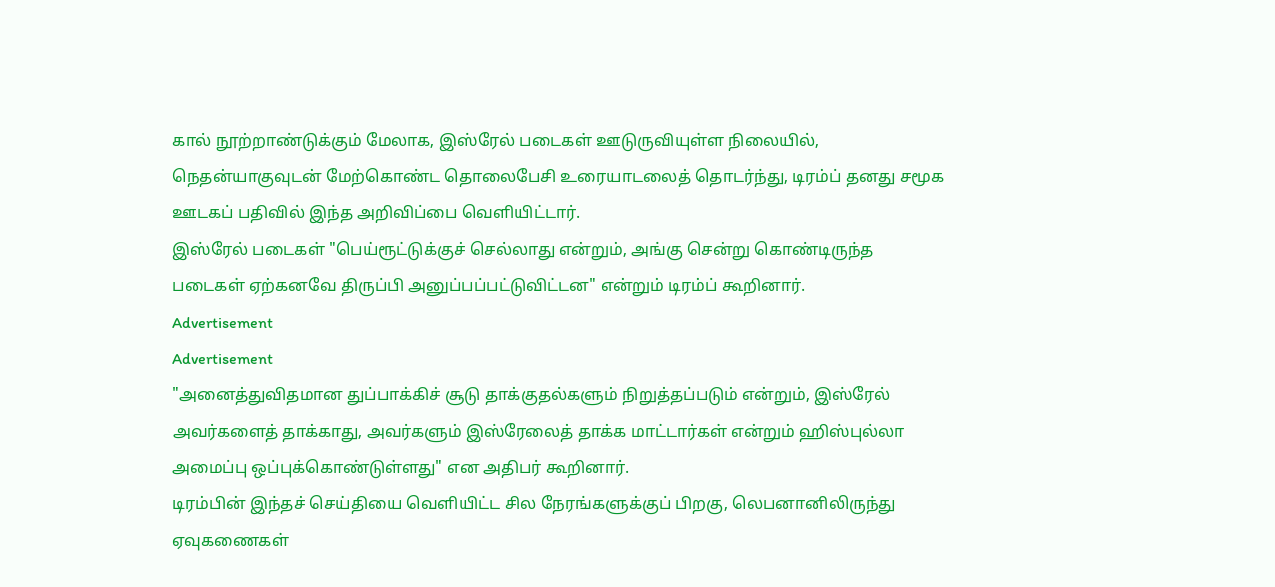கால் நூற்றாண்டுக்கும் மேலாக, இஸ்ரேல் படைகள் ஊடுருவியுள்ள நிலையில், நெதன்யாகுவுடன் மேற்கொண்ட தொலைபேசி உரையாடலைத் தொடர்ந்து, டிரம்ப் தனது சமூக ஊடகப் பதிவில் இந்த அறிவிப்பை வெளியிட்டார்.
இஸ்ரேல் படைகள் "பெய்ரூட்டுக்குச் செல்லாது என்றும், அங்கு சென்று கொண்டிருந்த படைகள் ஏற்கனவே திருப்பி அனுப்பப்பட்டுவிட்டன" என்றும் டிரம்ப் கூறினார்.
Advertisement
Advertisement
"அனைத்துவிதமான துப்பாக்கிச் சூடு தாக்குதல்களும் நிறுத்தப்படும் என்றும், இஸ்ரேல் அவர்களைத் தாக்காது, அவர்களும் இஸ்ரேலைத் தாக்க மாட்டார்கள் என்றும் ஹிஸ்புல்லா அமைப்பு ஒப்புக்கொண்டுள்ளது" என அதிபர் கூறினார்.
டிரம்பின் இந்தச் செய்தியை வெளியிட்ட சில நேரங்களுக்குப் பிறகு, லெபனானிலிருந்து ஏவுகணைகள்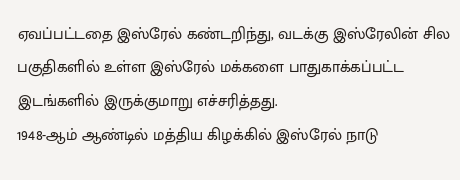ஏவப்பட்டதை இஸ்ரேல் கண்டறிந்து, வடக்கு இஸ்ரேலின் சில பகுதிகளில் உள்ள இஸ்ரேல் மக்களை பாதுகாக்கப்பட்ட இடங்களில் இருக்குமாறு எச்சரித்தது.
1948-ஆம் ஆண்டில் மத்திய கிழக்கில் இஸ்ரேல் நாடு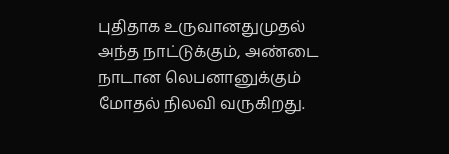புதிதாக உருவானதுமுதல் அந்த நாட்டுக்கும், அண்டை நாடான லெபனானுக்கும் மோதல் நிலவி வருகிறது.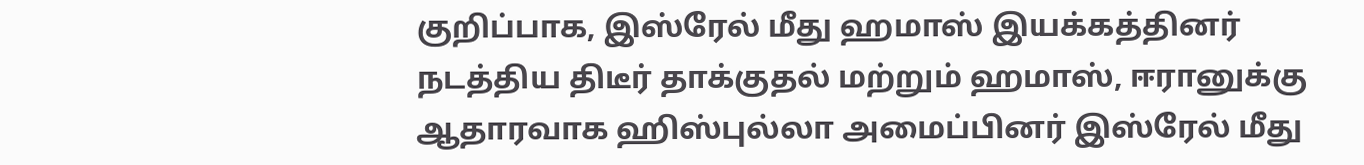குறிப்பாக, இஸ்ரேல் மீது ஹமாஸ் இயக்கத்தினர் நடத்திய திடீர் தாக்குதல் மற்றும் ஹமாஸ், ஈரானுக்கு ஆதாரவாக ஹிஸ்புல்லா அமைப்பினர் இஸ்ரேல் மீது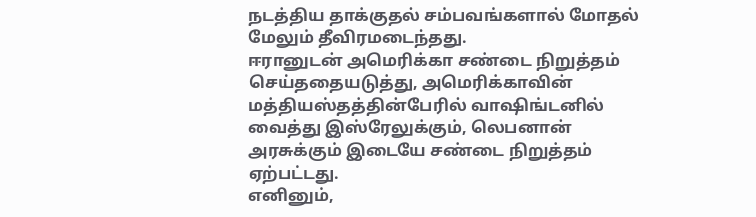நடத்திய தாக்குதல் சம்பவங்களால் மோதல் மேலும் தீவிரமடைந்தது.
ஈரானுடன் அமெரிக்கா சண்டை நிறுத்தம் செய்ததையடுத்து, அமெரிக்காவின் மத்தியஸ்தத்தின்பேரில் வாஷிங்டனில் வைத்து இஸ்ரேலுக்கும், லெபனான் அரசுக்கும் இடையே சண்டை நிறுத்தம் ஏற்பட்டது.
எனினும்,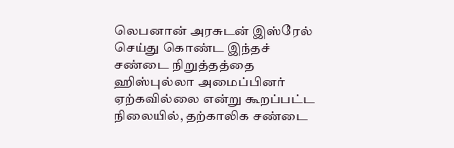லெபனான் அரசுடன் இஸ்ரேல் செய்து கொண்ட இந்தச் சண்டை நிறுத்தத்தை ஹிஸ்புல்லா அமைப்பினர் ஏற்கவில்லை என்று கூறப்பட்ட நிலையில், தற்காலிக சண்டை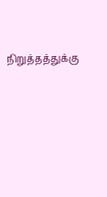நிறுத்தத்துக்கு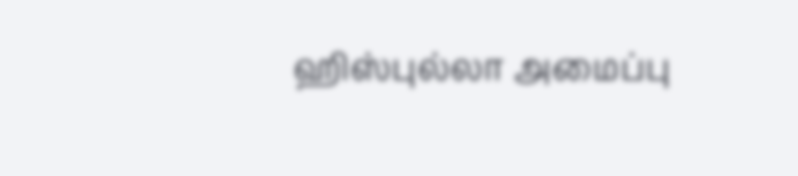ஹிஸ்புல்லா அமைப்பு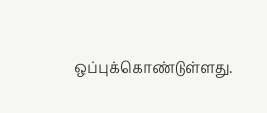ஒப்புக்கொண்டுள்ளது.